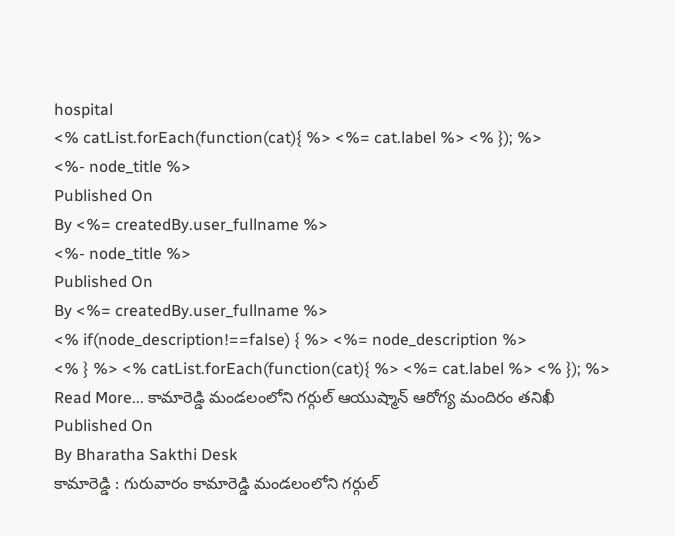hospital
<% catList.forEach(function(cat){ %> <%= cat.label %> <% }); %>
<%- node_title %>
Published On
By <%= createdBy.user_fullname %>
<%- node_title %>
Published On
By <%= createdBy.user_fullname %>
<% if(node_description!==false) { %> <%= node_description %>
<% } %> <% catList.forEach(function(cat){ %> <%= cat.label %> <% }); %>
Read More... కామారెడ్డి మండలంలోని గర్గుల్ ఆయుష్మాన్ ఆరోగ్య మందిరం తనిఖీ
Published On
By Bharatha Sakthi Desk
కామారెడ్డి : గురువారం కామారెడ్డి మండలంలోని గర్గుల్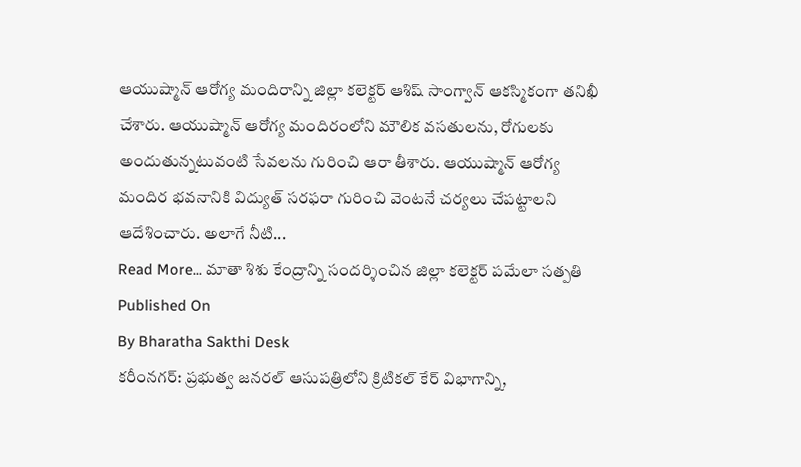ఆయుష్మాన్ ఆరోగ్య మందిరాన్ని జిల్లా కలెక్టర్ ఆశిష్ సాంగ్వాన్ ఆకస్మికంగా తనిఖీ చేశారు. ఆయుష్మాన్ ఆరోగ్య మందిరంలోని మౌలిక వసతులను, రోగులకు అందుతున్నటువంటి సేవలను గురించి ఆరా తీశారు. ఆయుష్మాన్ ఆరోగ్య మందిర భవనానికి విద్యుత్ సరఫరా గురించి వెంటనే చర్యలు చేపట్టాలని ఆదేశించారు. అలాగే నీటి...
Read More... మాతా శిశు కేంద్రాన్ని సందర్శించిన జిల్లా కలెక్టర్ పమేలా సత్పతి
Published On
By Bharatha Sakthi Desk
కరీంనగర్: ప్రభుత్వ జనరల్ ఆసుపత్రిలోని క్రిటికల్ కేర్ విభాగాన్ని,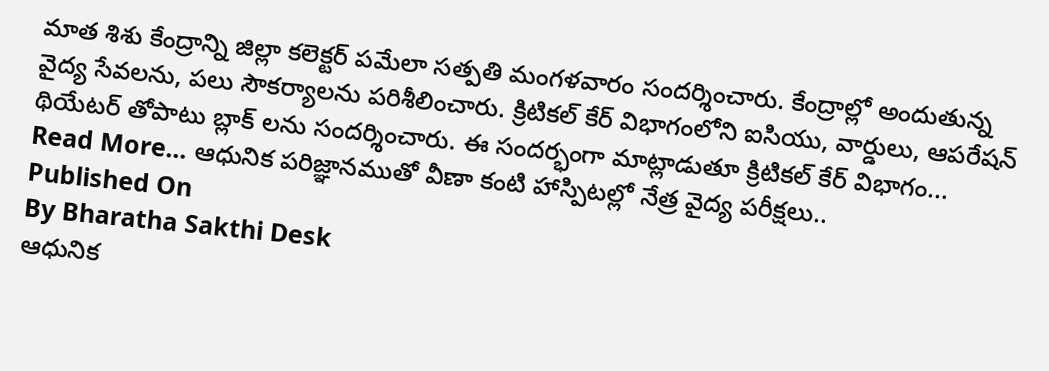మాత శిశు కేంద్రాన్ని జిల్లా కలెక్టర్ పమేలా సత్పతి మంగళవారం సందర్శించారు. కేంద్రాల్లో అందుతున్న వైద్య సేవలను, పలు సౌకర్యాలను పరిశీలించారు. క్రిటికల్ కేర్ విభాగంలోని ఐసియు, వార్డులు, ఆపరేషన్ థియేటర్ తోపాటు బ్లాక్ లను సందర్శించారు. ఈ సందర్భంగా మాట్లాడుతూ క్రిటికల్ కేర్ విభాగం...
Read More... ఆధునిక పరిజ్ఞానముతో వీణా కంటి హాస్పిటల్లో నేత్ర వైద్య పరీక్షలు..
Published On
By Bharatha Sakthi Desk
ఆధునిక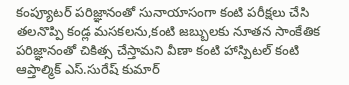కంప్యూటర్ పరిజ్ఞానంతో సునాయాసంగా కంటి పరీక్షలు చేసి తలనొప్పి కండ్ల మసకలను,కంటి జబ్బులకు నూతన సాంకేతిక పరిజ్ఞానంతో చికిత్స చేస్తామని వీణా కంటి హాస్పిటల్ కంటి ఆప్తాల్మిక్ ఎస్.సురేష్ కుమార్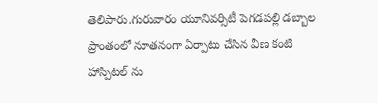తెలిపారు.గురువారం యూనివర్సిటీ పెగడపల్లి డబ్బాల ప్రాంతంలో నూతనంగా ఏర్పాటు చేసిన వీణ కంటి హాస్పిటల్ ను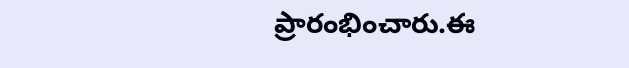ప్రారంభించారు.ఈ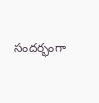సందర్భంగా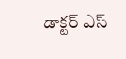డాక్టర్ ఎస్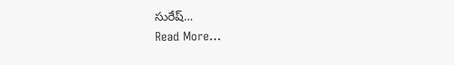సురేష్...
Read More...